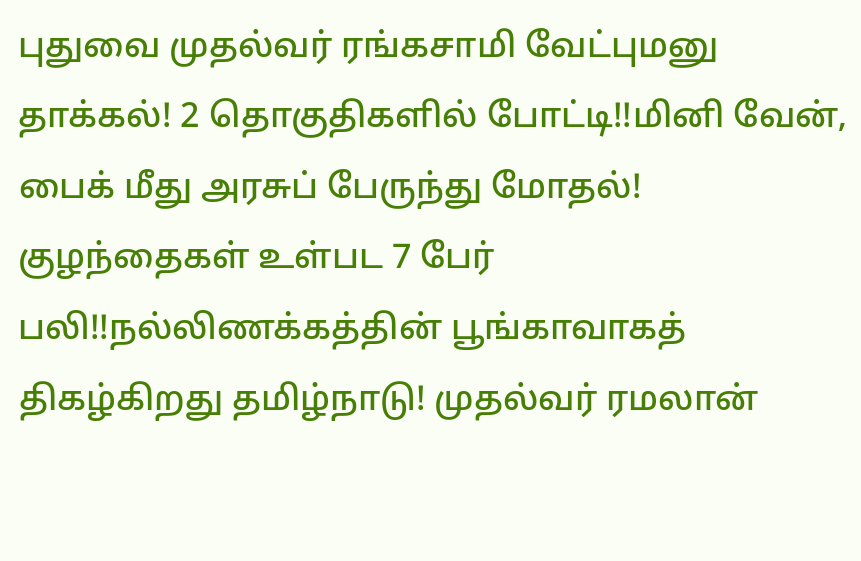புதுவை முதல்வர் ரங்கசாமி வேட்புமனு தாக்கல்! 2 தொகுதிகளில் போட்டி!!மினி வேன், பைக் மீது அரசுப் பேருந்து மோதல்! குழந்தைகள் உள்பட 7 பேர் பலி!!நல்லிணக்கத்தின் பூங்காவாகத் திகழ்கிறது தமிழ்நாடு! முதல்வர் ரமலான்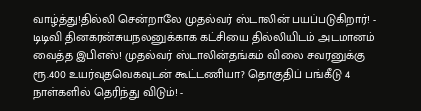வாழ்த்து!தில்லி சென்றாலே முதல்வர் ஸ்டாலின் பயப்படுகிறார்! - டிடிவி தினகரன்சுயநலனுக்காக கட்சியை தில்லியிடம் அடமானம் வைத்த இபிஎஸ்! முதல்வர் ஸ்டாலின்தங்கம் விலை சவரனுக்கு ரூ.400 உயர்வுதவெகவுடன் கூட்டணியா? தொகுதிப் பங்கீடு 4 நாள்களில் தெரிந்து விடும்! -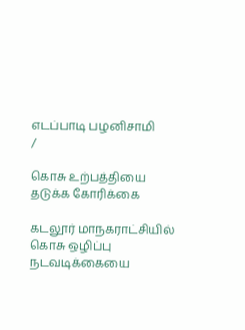எடப்பாடி பழனிசாமி
/

கொசு உற்பத்தியை தடுக்க கோரிக்கை

கடலூர் மாநகராட்சியில் கொசு ஒழிப்பு நடவடிக்கையை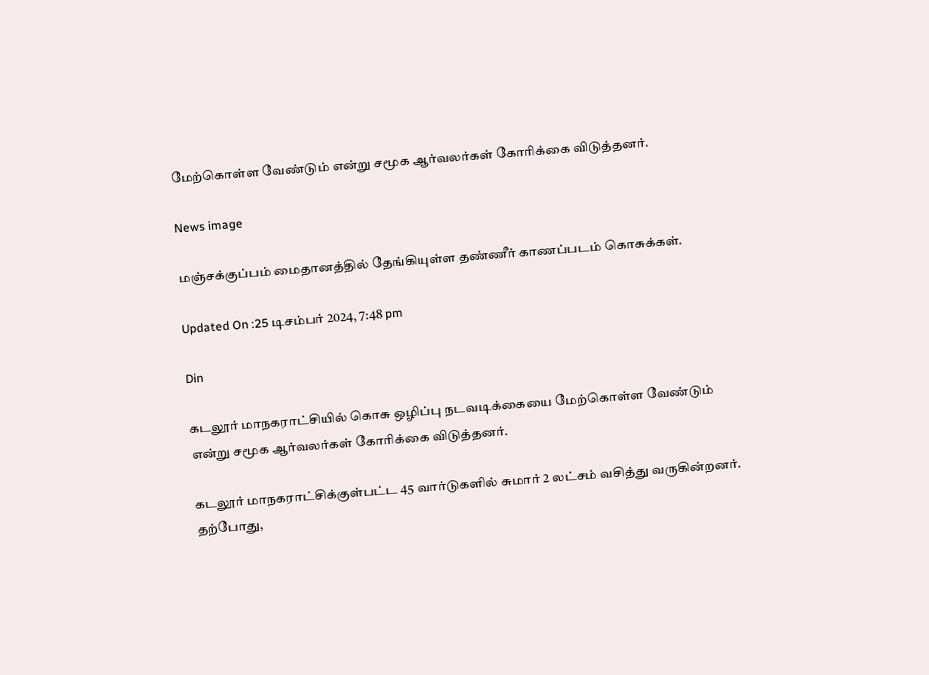மேற்கொள்ள வேண்டும் என்று சமூக ஆர்வலர்கள் கோரிக்கை விடுத்தனர்.

News image

மஞ்சக்குப்பம் மைதானத்தில் தேங்கியுள்ள தண்ணீர் காணப்படம் கொசுக்கள்.

Updated On :25 டிசம்பர் 2024, 7:48 pm

Din

கடலூர் மாநகராட்சியில் கொசு ஒழிப்பு நடவடிக்கையை மேற்கொள்ள வேண்டும் என்று சமூக ஆர்வலர்கள் கோரிக்கை விடுத்தனர்.

கடலூர் மாநகராட்சிக்குள்பட்ட 45 வார்டுகளில் சுமார் 2 லட்சம் வசித்து வருகின்றனர். தற்போது,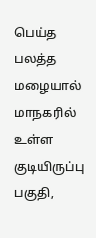பெய்த பலத்த மழையால் மாநகரில் உள்ள குடியிருப்பு பகுதி,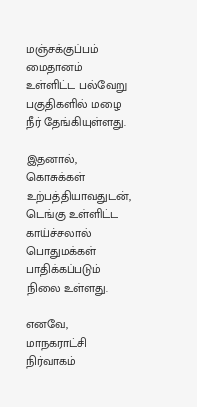மஞ்சக்குப்பம் மைதானம் உள்ளிட்ட பல்வேறு பகுதிகளில் மழை நீர் தேங்கியுள்ளது.

இதனால், கொசுக்கள் உற்பத்தியாவதுடன், டெங்கு உள்ளிட்ட காய்ச்சலால் பொதுமக்கள் பாதிக்கப்படும் நிலை உள்ளது.

எனவே, மாநகராட்சி நிர்வாகம்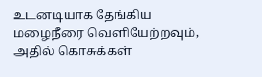உடனடியாக தேங்கிய மழைநீரை வெளியேற்றவும், அதில் கொசுக்கள்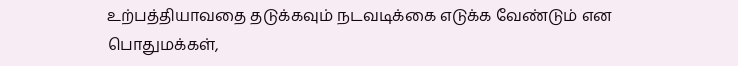உற்பத்தியாவதை தடுக்கவும் நடவடிக்கை எடுக்க வேண்டும் என பொதுமக்கள்,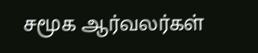சமூக ஆர்வலர்கள்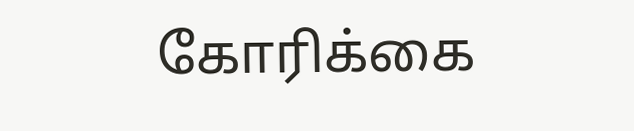கோரிக்கை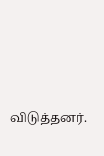விடுத்தனர்.